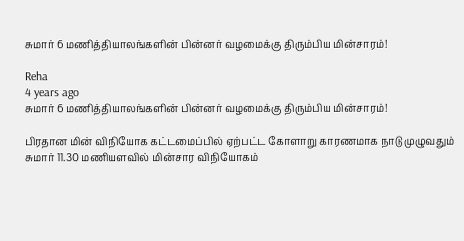சுமார் 6 மணித்தியாலங்களின் பின்னர் வழமைக்கு திரும்பிய மின்சாரம்!

Reha
4 years ago
சுமார் 6 மணித்தியாலங்களின் பின்னர் வழமைக்கு திரும்பிய மின்சாரம்!

பிரதான மின் விநியோக கட்டமைப்பில் ஏற்பட்ட கோளாறு காரணமாக நாடு முழுவதும் சுமார் 11.30 மணியளவில் மின்சார விநியோகம்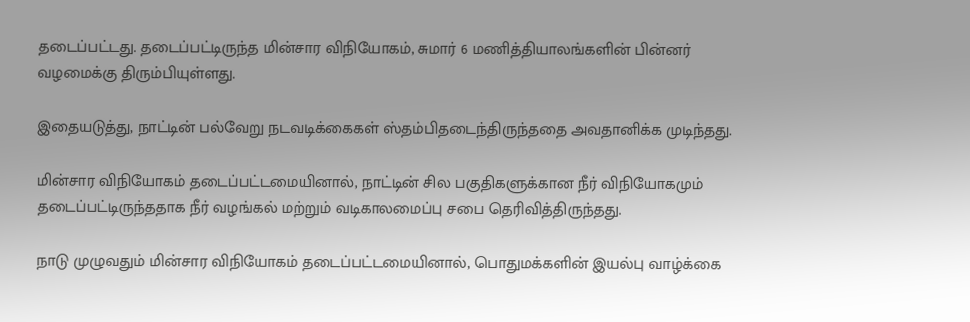தடைப்பட்டது. தடைப்பட்டிருந்த மின்சார விநியோகம், சுமார் 6 மணித்தியாலங்களின் பின்னர் வழமைக்கு திரும்பியுள்ளது.

இதையடுத்து, நாட்டின் பல்வேறு நடவடிக்கைகள் ஸ்தம்பிதடைந்திருந்ததை அவதானிக்க முடிந்தது.

மின்சார விநியோகம் தடைப்பட்டமையினால், நாட்டின் சில பகுதிகளுக்கான நீர் விநியோகமும் தடைப்பட்டிருந்ததாக நீர் வழங்கல் மற்றும் வடிகாலமைப்பு சபை தெரிவித்திருந்தது.

நாடு முழுவதும் மின்சார விநியோகம் தடைப்பட்டமையினால், பொதுமக்களின் இயல்பு வாழ்க்கை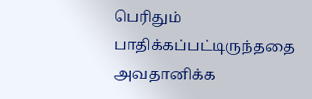பெரிதும் பாதிக்கப்பட்டிருந்ததை அவதானிக்க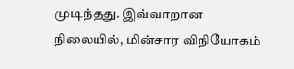முடிந்தது. இவ்வாறான நிலையில், மின்சார விநியோகம்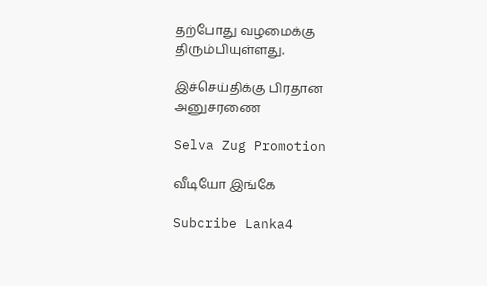தற்போது வழமைக்கு திரும்பியுள்ளது.

இச்செய்திக்கு பிரதான அனுசரணை

Selva Zug Promotion

வீடியோ இங்கே

Subcribe Lanka4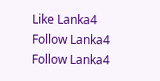Like Lanka4
Follow Lanka4
Follow Lanka4